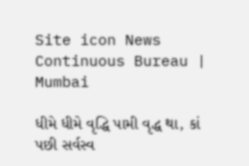Site icon News Continuous Bureau | Mumbai

ધીમે ધીમે વૃદ્ધિ પામી વૃદ્ધ થા, કાં પછી સર્વસ્વ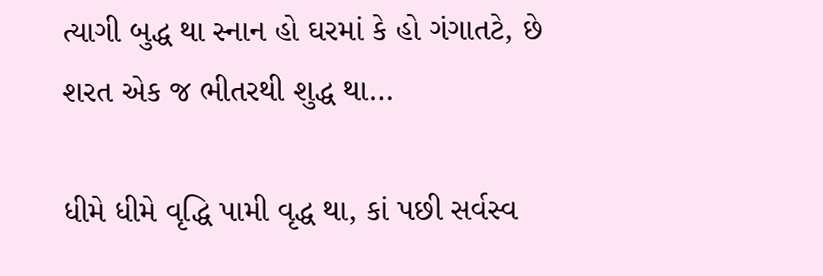ત્યાગી બુદ્ધ થા સ્નાન હો ઘરમાં કે હો ગંગાતટે, છે શરત એક જ ભીતરથી શુદ્ધ થા…

ધીમે ધીમે વૃદ્ધિ પામી વૃદ્ધ થા, કાં પછી સર્વસ્વ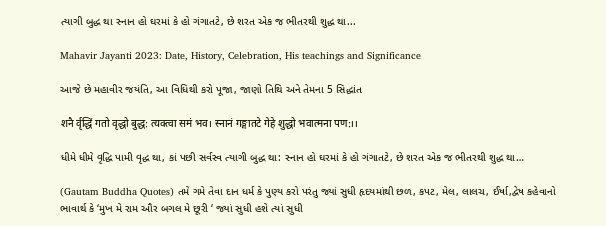ત્યાગી બુદ્ધ થા સ્નાન હો ઘરમાં કે હો ગંગાતટે, છે શરત એક જ ભીતરથી શુદ્ધ થા...

Mahavir Jayanti 2023: Date, History, Celebration, His teachings and Significance

આજે છે મહાવીર જયંતિ, આ વિધિથી કરો પૂજા, જાણો તિથિ અને તેમના 5 સિદ્ધાંત

शनै र्वृद्धिं गतो वृद्धो बुद्ध: त्यक्त्वा समं भव। स्नानं गङ्गातटे गेहे शुद्धो भवात्मना पण:।।

ધીમે ધીમે વૃદ્ધિ પામી વૃદ્ધ થા, કાં પછી સર્વસ્વ ત્યાગી બુદ્ધ થા: સ્નાન હો ઘરમાં કે હો ગંગાતટે, છે શરત એક જ ભીતરથી શુદ્ધ થા…

(Gautam Buddha Quotes) તમે ગમે તેવા દાન ધર્મ કે પુણ્ય કરો પરંતુ જ્યાં સુધી હૃદયમાંથી છળ, કપટ, મેલ, લાલચ, ઈર્ષા,દ્વેષ કહેવાનો ભાવાર્થ કે ‘મુખ મે રામ ઔર બગલ મે છૂરી ‘ જ્યાં સુધી હશે ત્યાં સુધી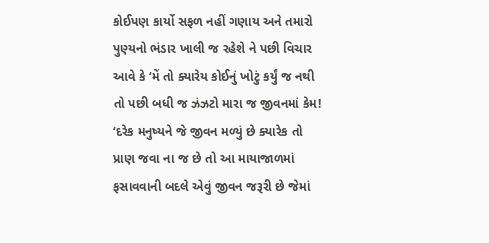કોઈપણ કાર્યો સફળ નહીં ગણાય અને તમારો પુણ્યનો ભંડાર ખાલી જ રહેશે ને પછી વિચાર આવે કે ‘મેં તો ક્યારેય કોઈનું ખોટું કર્યું જ નથી તો પછી બધી જ ઝંઝટો મારા જ જીવનમાં કેમ! ‘દરેક મનુષ્યને જે જીવન મળ્યું છે ક્યારેક તો પ્રાણ જવા ના જ છે તો આ માયાજાળમાં ફસાવવાની બદલે એવું જીવન જરૂરી છે જેમાં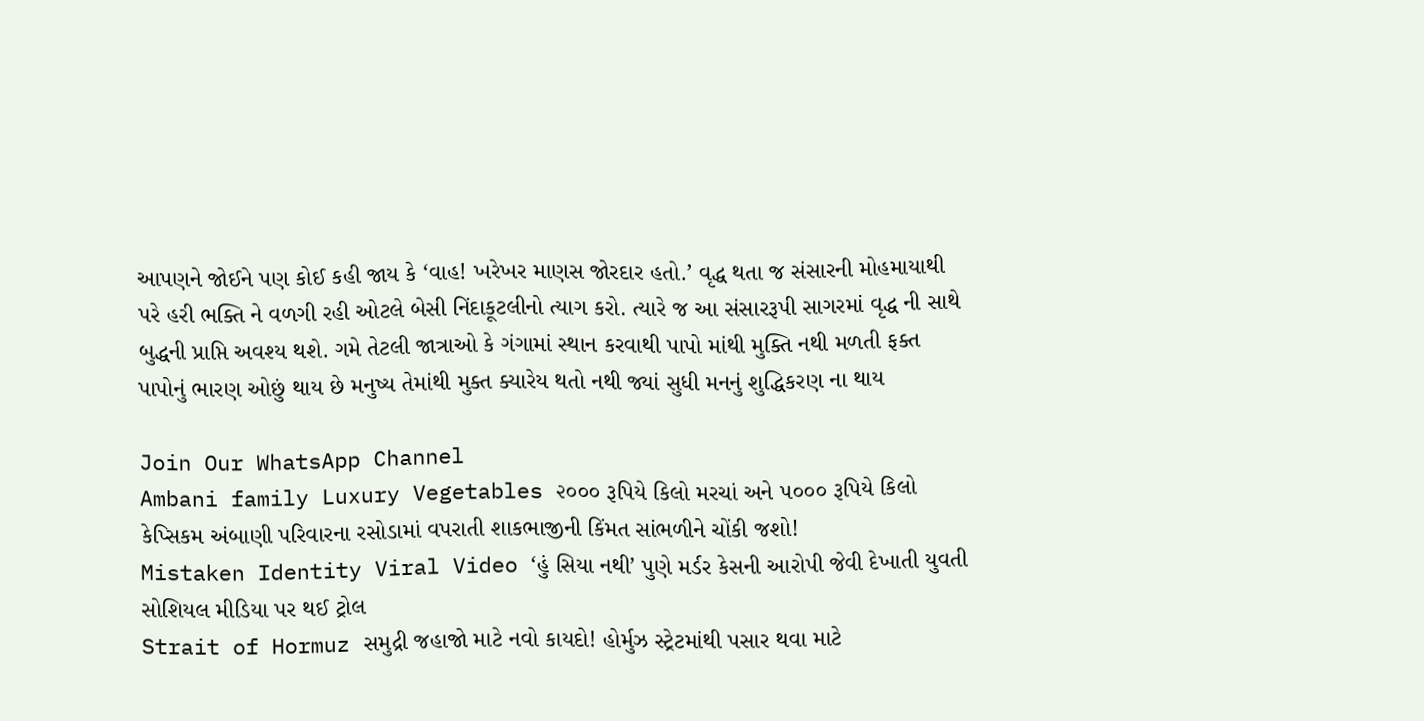આપણને જોઈને પણ કોઈ કહી જાય કે ‘વાહ! ખરેખર માણસ જોરદાર હતો.’ વૃદ્ધ થતા જ સંસારની મોહમાયાથી પરે હરી ભક્તિ ને વળગી રહી ઓટલે બેસી નિંદાકૂટલીનો ત્યાગ કરો. ત્યારે જ આ સંસારરૂપી સાગરમાં વૃદ્ધ ની સાથે બુદ્ધની પ્રાપ્તિ અવશ્ય થશે. ગમે તેટલી જાત્રાઓ કે ગંગામાં સ્થાન કરવાથી પાપો માંથી મુક્તિ નથી મળતી ફક્ત પાપોનું ભારણ ઓછું થાય છે મનુષ્ય તેમાંથી મુક્ત ક્યારેય થતો નથી જ્યાં સુધી મનનું શુદ્ધિકરણ ના થાય

Join Our WhatsApp Channel
Ambani family Luxury Vegetables ૨૦૦૦ રૂપિયે કિલો મરચાં અને ૫૦૦૦ રૂપિયે કિલો કેપ્સિકમ અંબાણી પરિવારના રસોડામાં વપરાતી શાકભાજીની કિંમત સાંભળીને ચોંકી જશો!
Mistaken Identity Viral Video ‘હું સિયા નથી’ પુણે મર્ડર કેસની આરોપી જેવી દેખાતી યુવતી સોશિયલ મીડિયા પર થઈ ટ્રોલ
Strait of Hormuz સમુદ્રી જહાજો માટે નવો કાયદો! હોર્મુઝ સ્ટ્રેટમાંથી પસાર થવા માટે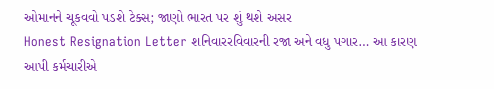ઓમાનને ચૂકવવો પડશે ટેક્સ; જાણો ભારત પર શું થશે અસર
Honest Resignation Letter શનિવારરવિવારની રજા અને વધુ પગાર… આ કારણ આપી કર્મચારીએ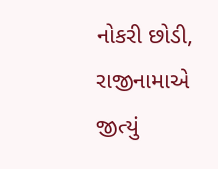નોકરી છોડી, રાજીનામાએ જીત્યું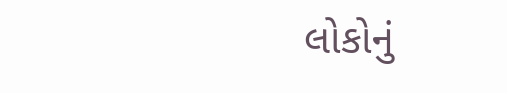લોકોનું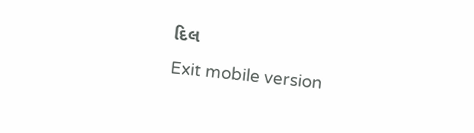દિલ
Exit mobile version